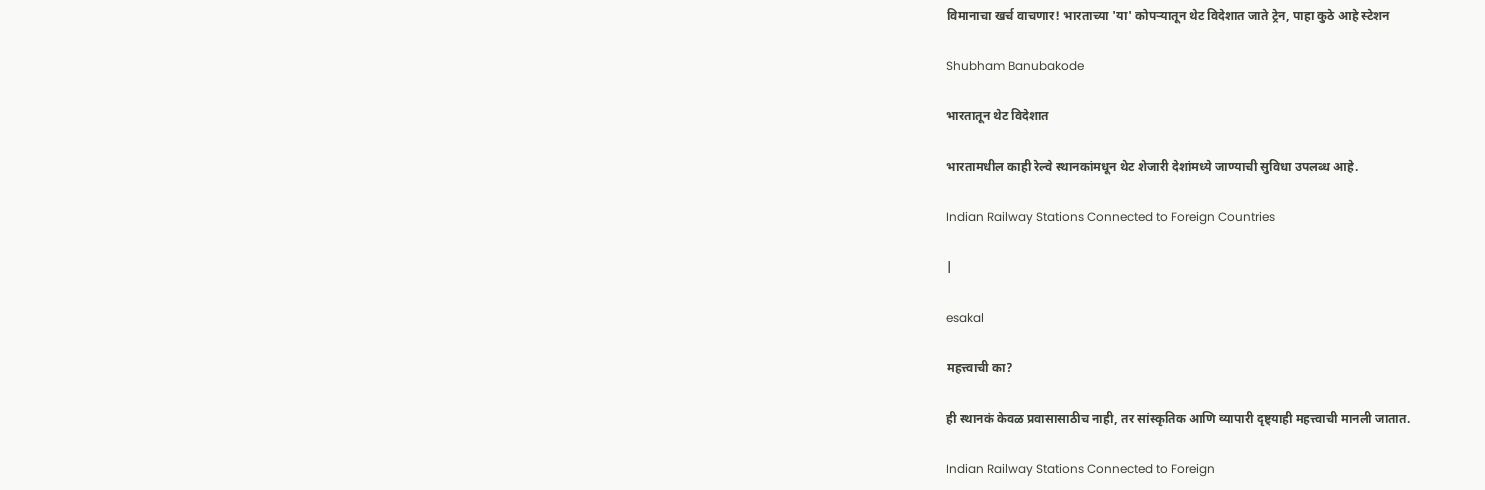विमानाचा खर्च वाचणार! भारताच्या 'या' कोपऱ्यातून थेट विदेशात जाते ट्रेन, पाहा कुठे आहे स्टेशन

Shubham Banubakode

भारतातून थेट विदेशात

भारतामधील काही रेल्वे स्थानकांमधून थेट शेजारी देशांमध्ये जाण्याची सुविधा उपलब्ध आहे.

Indian Railway Stations Connected to Foreign Countries

|

esakal

महत्त्वाची का?

ही स्थानकं केवळ प्रवासासाठीच नाही, तर सांस्कृतिक आणि व्यापारी दृष्ट्याही महत्त्वाची मानली जातात.

Indian Railway Stations Connected to Foreign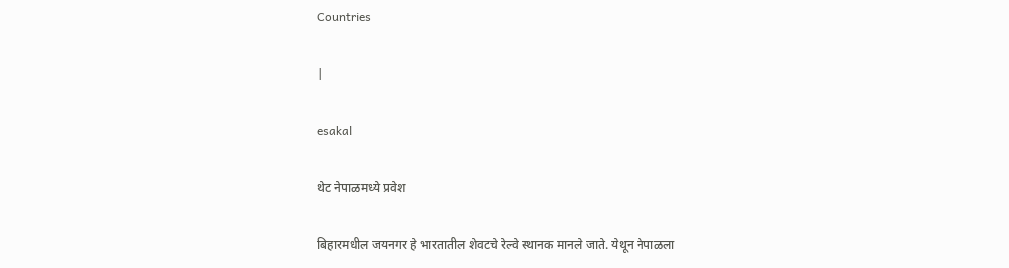Countries

|

esakal

थेट नेपाळमध्ये प्रवेश

बिहारमधील जयनगर हे भारतातील शेवटचे रेल्वे स्थानक मानले जाते. येथून नेपाळला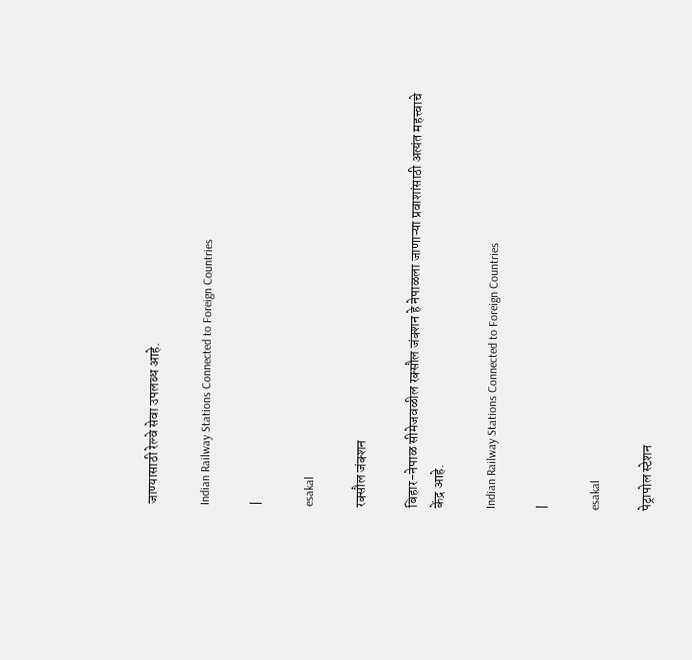जाण्यासाठी रेल्वे सेवा उपलब्ध आहे.

Indian Railway Stations Connected to Foreign Countries

|

esakal

रक्सौल जंक्शन

बिहार-नेपाळ सीमेजवळील रक्सौल जंक्शन हे नेपाळला जाणाऱ्या प्रवाशांसाठी अत्यंत महत्त्वाचे केंद्र आहे.

Indian Railway Stations Connected to Foreign Countries

|

esakal

पेट्रापोल स्टेशन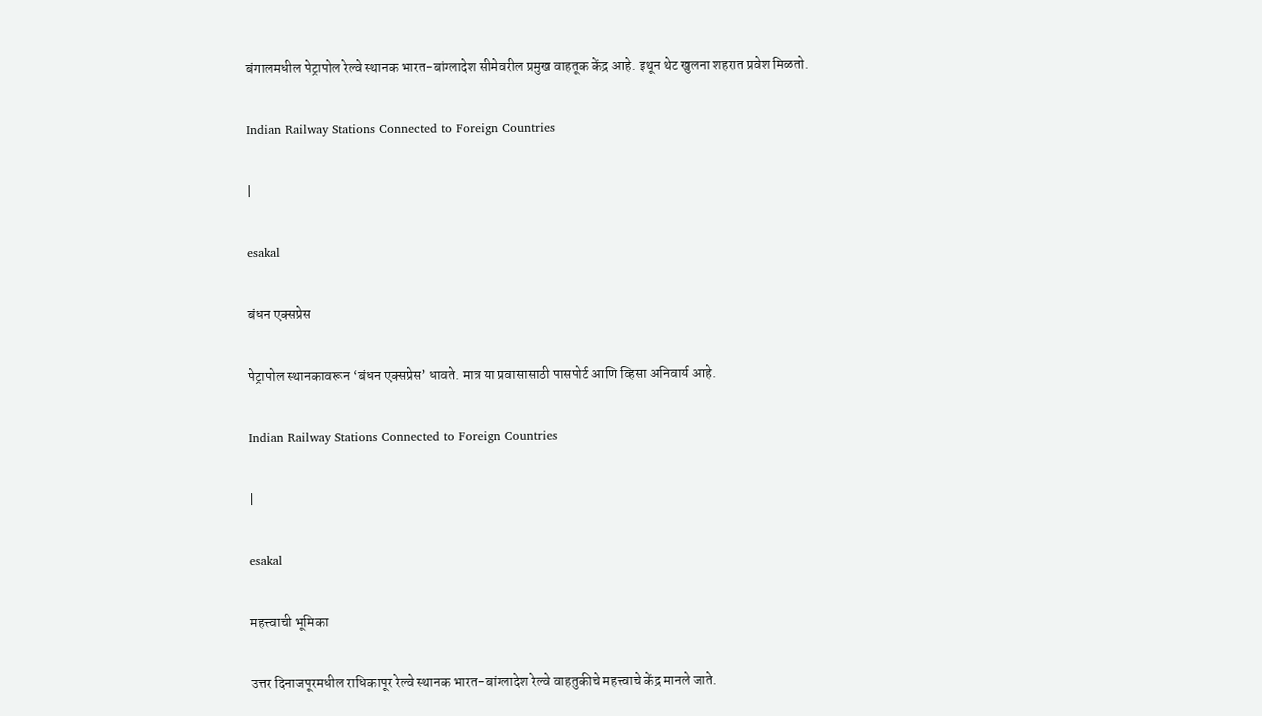बंगालमधील पेट्रापोल रेल्वे स्थानक भारत-बांग्लादेश सीमेवरील प्रमुख वाहतूक केंद्र आहे. इथून थेट खुलना शहरात प्रवेश मिळतो.

Indian Railway Stations Connected to Foreign Countries

|

esakal

बंधन एक्सप्रेस

पेट्रापोल स्थानकावरून ‘बंधन एक्सप्रेस’ धावते. मात्र या प्रवासासाठी पासपोर्ट आणि व्हिसा अनिवार्य आहे.

Indian Railway Stations Connected to Foreign Countries

|

esakal

महत्त्वाची भूमिका

उत्तर दिनाजपूरमधील राधिकापूर रेल्वे स्थानक भारत-बांग्लादेश रेल्वे वाहतुकीचे महत्त्वाचे केंद्र मानले जाते.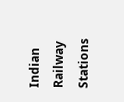Indian Railway Stations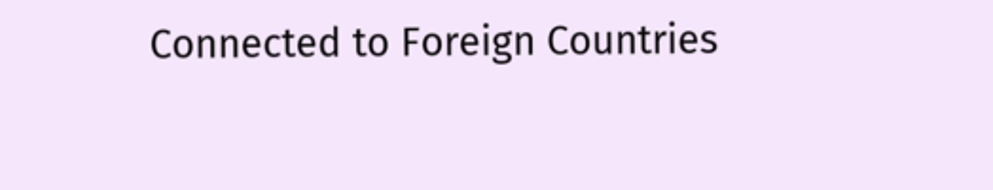Connected to Foreign Countries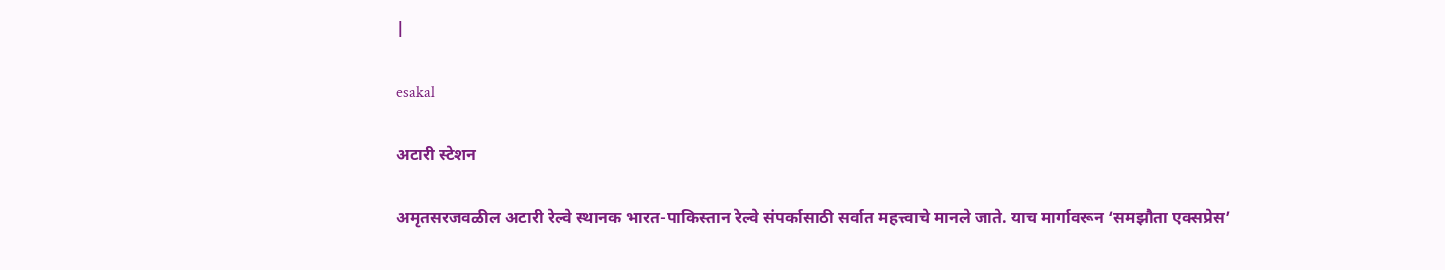|

esakal

अटारी स्टेशन

अमृतसरजवळील अटारी रेल्वे स्थानक भारत-पाकिस्तान रेल्वे संपर्कासाठी सर्वात महत्त्वाचे मानले जाते. याच मार्गावरून ‘समझौता एक्सप्रेस’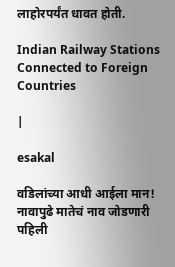लाहोरपर्यंत धावत होती.

Indian Railway Stations Connected to Foreign Countries

|

esakal

वडिलांच्या आधी आईला मान! नावापुढे मातेचं नाव जोडणारी पहिली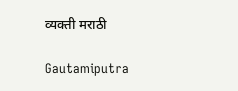व्यक्ती मराठी

Gautamiputra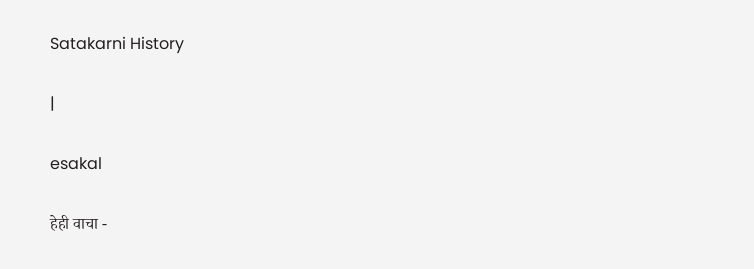Satakarni History

|

esakal

हेही वाचा -